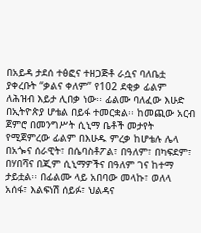በአይዳ ታደሰ ተፅፎና ተዘጋጅቶ ራሷና ባለቤቷ ያቀረቡት “ቃልና ቀለም” የ102 ደቂቃ ፊልም ለሕዝብ እይታ ሊበቃ ነው፡፡ ፊልሙ ባለፈው እሁድ በኢትዮጵያ ሆቴል በይፋ ተመርቋል፡፡ ከመጪው አርብ ጀምሮ በመንግሥት ሲኒማ ቤቶች መታየት የሚጀምረው ፊልም በእሁዱ ምረቃ ከሆቴሉ ሌላ በአጐና ሰራዊት፣ በሴባስቶፖል፣ በዓለም፣ በካፍደም፣ በሃበሻና በጂም ሲኒማዎችና በዓለም ገና ከተማ ታይቷል፡፡ በፊልሙ ላይ አበባው መላኩ፣ ወለላ አሰፋ፣ እልፍነሽ ሰይፉ፣ ህልዳና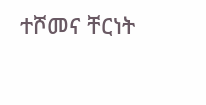ተሾመና ቸርነት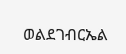ወልደገብርኤል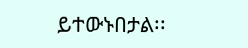ይተውኑበታል፡፡